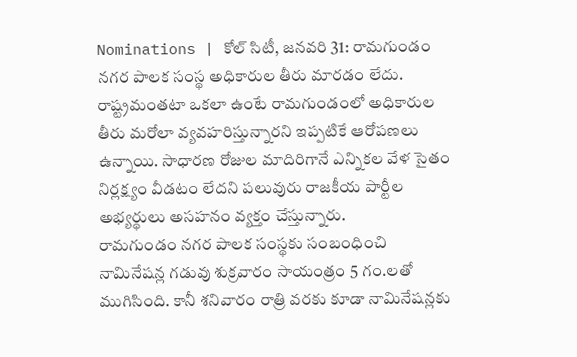Nominations | కోల్ సిటీ, జనవరి 31: రామగుండం నగర పాలక సంస్థ అధికారుల తీరు మారడం లేదు. రాష్ట్రమంతటా ఒకలా ఉంటే రామగుండంలో అధికారుల తీరు మరోలా వ్యవహరిస్తున్నారని ఇప్పటికే ఆరోపణలు ఉన్నాయి. సాధారణ రోజుల మాదిరిగానే ఎన్నికల వేళ సైతం నిర్లక్ష్యం వీడటం లేదని పలువురు రాజకీయ పార్టీల అభ్యర్థులు అసహనం వ్యక్తం చేస్తున్నారు.
రామగుండం నగర పాలక సంస్థకు సంబంధించి నామినేషన్ల గడువు శుక్రవారం సాయంత్రం 5 గం.లతో ముగిసింది. కానీ శనివారం రాత్రి వరకు కూడా నామినేషన్లకు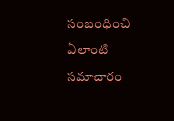సంబంధించి ఏలాంటి సమాచారం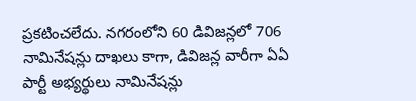ప్రకటించలేదు. నగరంలోని 60 డివిజన్లలో 706 నామినేషన్లు దాఖలు కాగా, డివిజన్ల వారీగా ఏఏ పార్టీ అభ్యర్థులు నామినేషన్లు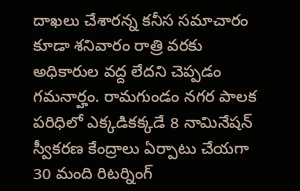దాఖలు చేశారన్న కనీస సమాచారం కూడా శనివారం రాత్రి వరకు అధికారుల వద్ద లేదని చెప్పడం గమనార్హం. రామగుండం నగర పాలక పరిధిలో ఎక్కడికక్కడే 8 నామినేషన్ స్వీకరణ కేంద్రాలు ఏర్పాటు చేయగా 30 మంది రిటర్నింగ్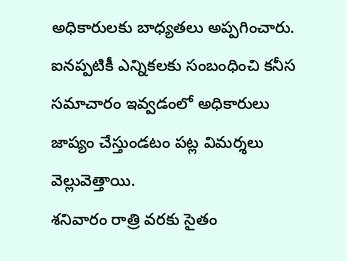అధికారులకు బాధ్యతలు అప్పగించారు. ఐనప్పటికీ ఎన్నికలకు సంబంధించి కనీస సమాచారం ఇవ్వడంలో అధికారులు జాప్యం చేస్తుండటం పట్ల విమర్శలు వెల్లువెత్తాయి.
శనివారం రాత్రి వరకు సైతం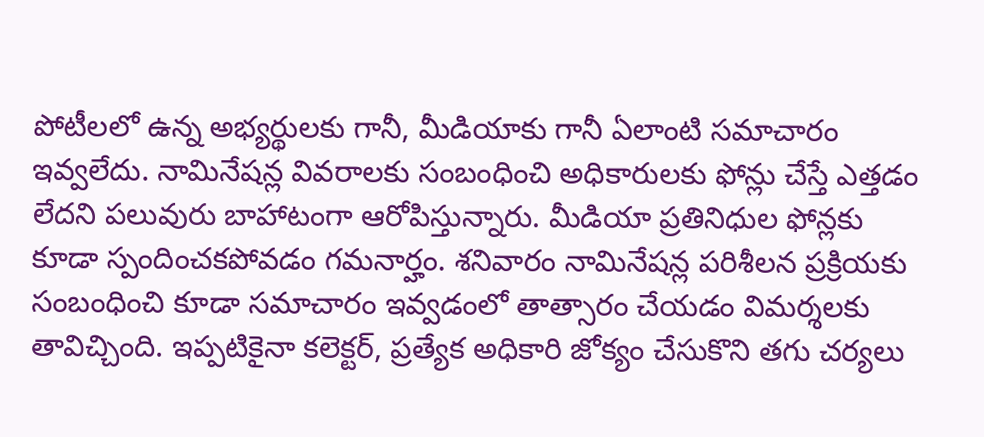పోటీలలో ఉన్న అభ్యర్థులకు గానీ, మీడియాకు గానీ ఏలాంటి సమాచారం ఇవ్వలేదు. నామినేషన్ల వివరాలకు సంబంధించి అధికారులకు ఫోన్లు చేస్తే ఎత్తడం లేదని పలువురు బాహాటంగా ఆరోపిస్తున్నారు. మీడియా ప్రతినిధుల ఫోన్లకు కూడా స్పందించకపోవడం గమనార్హం. శనివారం నామినేషన్ల పరిశీలన ప్రక్రియకు సంబంధించి కూడా సమాచారం ఇవ్వడంలో తాత్సారం చేయడం విమర్శలకు తావిచ్చింది. ఇప్పటికైనా కలెక్టర్, ప్రత్యేక అధికారి జోక్యం చేసుకొని తగు చర్యలు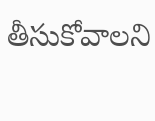తీసుకోవాలని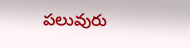పలువురు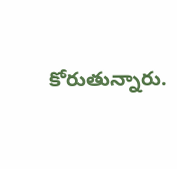కోరుతున్నారు.